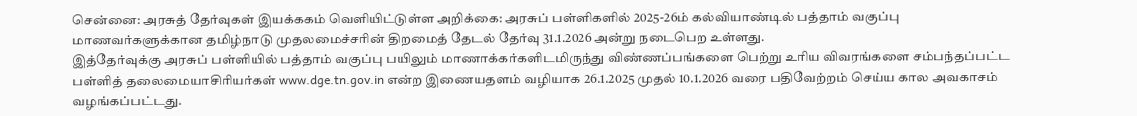சென்னை: அரசுத் தேர்வுகள் இயக்ககம் வெளியிட்டுள்ள அறிக்கை: அரசுப் பள்ளிகளில் 2025-26ம் கல்வியாண்டில் பத்தாம் வகுப்பு மாணவர்களுக்கான தமிழ்நாடு முதலமைச்சரின் திறமைத் தேடல் தேர்வு 31.1.2026 அன்று நடைபெற உள்ளது.
இத்தேர்வுக்கு அரசுப் பள்ளியில் பத்தாம் வகுப்பு பயிலும் மாணாக்கர்களிடமிருந்து விண்ணப்பங்களை பெற்று உரிய விவரங்களை சம்பந்தப்பட்ட பள்ளித் தலைமையாசிரியர்கள் www.dge.tn.gov.in என்ற இணையதளம் வழியாக 26.1.2025 முதல் 10.1.2026 வரை பதிவேற்றம் செய்ய கால அவகாசம் வழங்கப்பட்டது.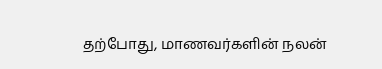தற்போது, மாணவர்களின் நலன்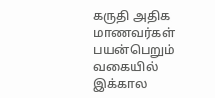கருதி அதிக மாணவர்கள் பயன்பெறும் வகையில் இக்கால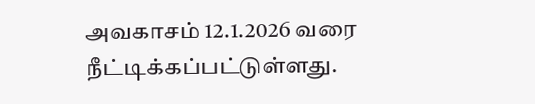அவகாசம் 12.1.2026 வரை நீட்டிக்கப்பட்டுள்ளது.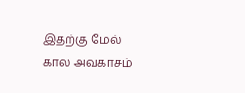இதற்கு மேல் கால அவகாசம்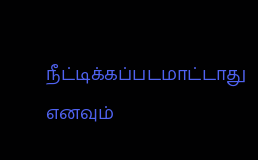நீட்டிக்கப்படமாட்டாது எனவும்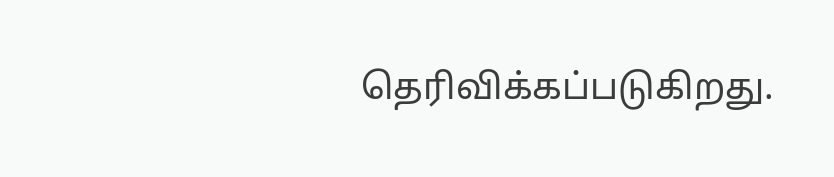தெரிவிக்கப்படுகிறது.